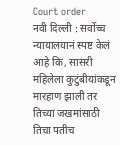Court order
नवी दिल्ली : सर्वोच्च न्यायालयानं स्पष्ट केलं आहे कि, सासरी महिलेला कुटुंबीयांकडून मारहाण झाली तर तिच्या जखमांसाठी तिचा पतीच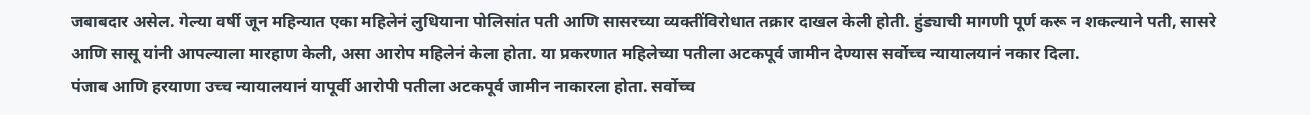जबाबदार असेल. गेल्या वर्षी जून महिन्यात एका महिलेनं लुधियाना पोलिसांत पती आणि सासरच्या व्यक्तींविरोधात तक्रार दाखल केली होती. हुंड्याची मागणी पूर्ण करू न शकल्याने पती, सासरे आणि सासू यांनी आपल्याला मारहाण केली, असा आरोप महिलेनं केला होता. या प्रकरणात महिलेच्या पतीला अटकपूर्व जामीन देण्यास सर्वोच्च न्यायालयानं नकार दिला.
पंजाब आणि हरयाणा उच्च न्यायालयानं यापूर्वी आरोपी पतीला अटकपूर्व जामीन नाकारला होता. सर्वोच्च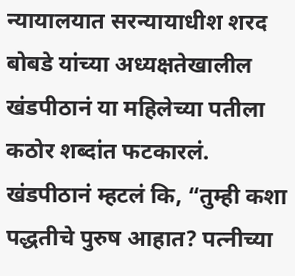न्यायालयात सरन्यायाधीश शरद बोबडे यांच्या अध्यक्षतेखालील खंडपीठानं या महिलेच्या पतीला कठोर शब्दांत फटकारलं. खंडपीठानं म्हटलं कि, “तुम्ही कशा पद्धतीचे पुरुष आहात? पत्नीच्या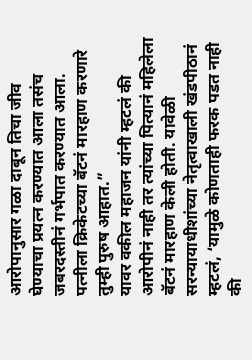आरोपानुसार गळा दाबून तिचा जीव घेण्याचा प्रयत्न करण्यात आला तसंच जबरदस्तीनं गर्भपात करण्यात आला. पत्नीला क्रिकेटच्या बॅटनं मारहाण करणारे तुम्ही पुरुष आहात.”
यावर वकील महाजन यांनी म्हटलं की आरोपीनं नाही तर त्यांच्या पित्यानं महिलेला बॅटनं मारहाण केली होती. यावेळी सरन्यायाधीशांच्या नेतृत्वाखाली खंडपीठानं म्हटलं, ‘यामुळे कोणताही फरक पडत नाही की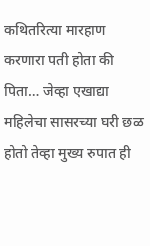कथितरित्या मारहाण करणारा पती होता की पिता… जेव्हा एखाद्या महिलेचा सासरच्या घरी छळ होतो तेव्हा मुख्य रुपात ही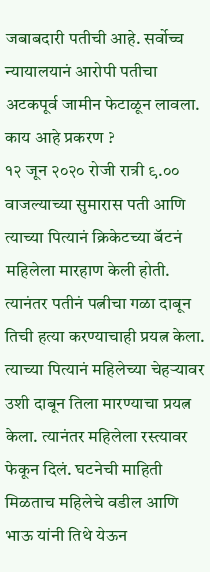जबाबदारी पतीची आहे. सर्वोच्च न्यायालयानं आरोपी पतीचा अटकपूर्व जामीन फेटाळून लावला.
काय आहे प्रकरण ?
१२ जून २०२० रोजी रात्री ९.०० वाजल्याच्या सुमारास पती आणि त्याच्या पित्यानं क्रिकेटच्या बॅटनं महिलेला मारहाण केली होती. त्यानंतर पतीनं पत्नीचा गळा दाबून तिची हत्या करण्याचाही प्रयत्न केला. त्याच्या पित्यानं महिलेच्या चेहऱ्यावर उशी दाबून तिला मारण्याचा प्रयत्न केला. त्यानंतर महिलेला रस्त्यावर फेकून दिलं. घटनेची माहिती मिळताच महिलेचे वडील आणि भाऊ यांनी तिथे येऊन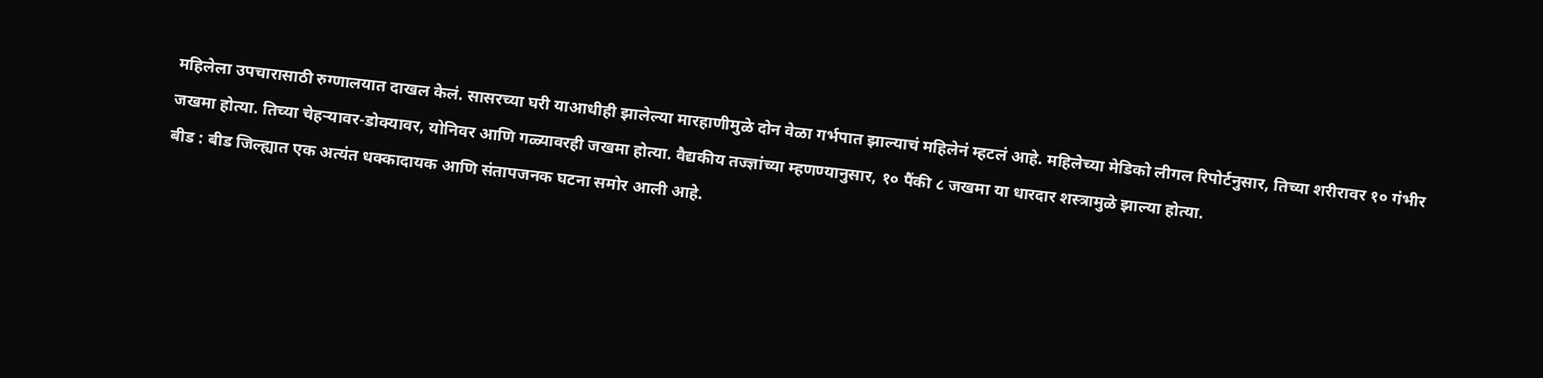महिलेला उपचारासाठी रुग्णालयात दाखल केलं. सासरच्या घरी याआधीही झालेल्या मारहाणीमुळे दोन वेळा गर्भपात झाल्याचं महिलेनं म्हटलं आहे. महिलेच्या मेडिको लीगल रिपोर्टनुसार, तिच्या शरीरावर १० गंभीर जखमा होत्या. तिच्या चेहऱ्यावर-डोक्यावर, योनिवर आणि गळ्यावरही जखमा होत्या. वैद्यकीय तज्ज्ञांच्या म्हणण्यानुसार, १० पैंकी ८ जखमा या धारदार शस्त्रामुळे झाल्या होत्या.
बीड : बीड जिल्ह्यात एक अत्यंत धक्कादायक आणि संतापजनक घटना समोर आली आहे.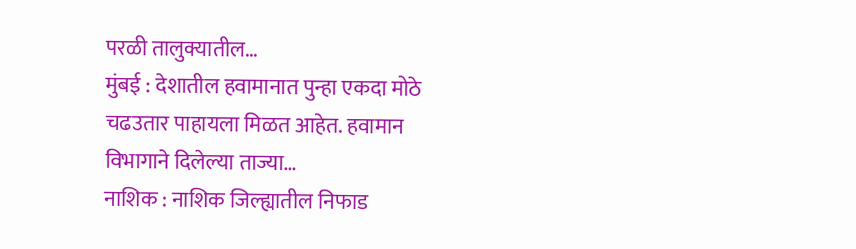परळी तालुक्यातील…
मुंबई : देशातील हवामानात पुन्हा एकदा मोठे चढउतार पाहायला मिळत आहेत. हवामान विभागाने दिलेल्या ताज्या…
नाशिक : नाशिक जिल्ह्यातील निफाड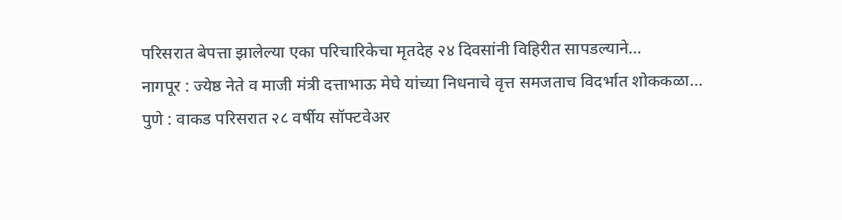परिसरात बेपत्ता झालेल्या एका परिचारिकेचा मृतदेह २४ दिवसांनी विहिरीत सापडल्याने…
नागपूर : ज्येष्ठ नेते व माजी मंत्री दत्ताभाऊ मेघे यांच्या निधनाचे वृत्त समजताच विदर्भात शोककळा…
पुणे : वाकड परिसरात २८ वर्षीय सॉफ्टवेअर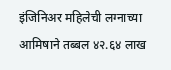इंजिनिअर महिलेची लग्नाच्या आमिषाने तब्बल ४२.६४ लाख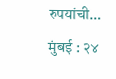रुपयांची…
मुंबई : २४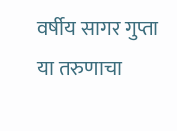वर्षीय सागर गुप्ता या तरुणाचा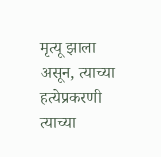मृत्यू झाला असून, त्याच्या हत्येप्रकरणी त्याच्या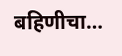बहिणीचा…